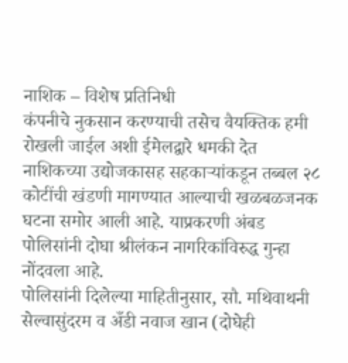नाशिक – विशेष प्रतिनिधी
कंपनीचे नुकसान करण्याची तसेच वैयक्तिक हमी रोखली जाईल अशी ईमेलद्वारे धमकी देत नाशिकच्या उद्योजकासह सहकाऱ्यांकडून तब्बल २८ कोटींची खंडणी मागण्यात आल्याची खळबळजनक घटना समोर आली आहे. याप्रकरणी अंबड पोलिसांनी दोघा श्रीलंकन नागरिकांविरुद्ध गुन्हा नोंदवला आहे.
पोलिसांनी दिलेल्या माहितीनुसार, सौ. मथिवाथनी सेल्वासुंदरम व अँडी नवाज खान (दोघेही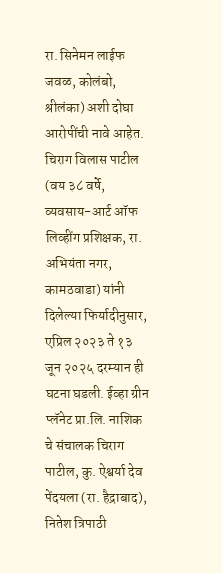रा. सिनेमन लाईफ जवळ, कोलंबो, श्रीलंका) अशी दोघा आरोपींची नावे आहेत.
चिराग विलास पाटील (वय ३८ वर्षे, व्यवसाय-आर्ट ऑफ लिव्हींग प्रशिक्षक, रा. अभियंता नगर, कामठवाडा) यांनी दिलेल्या फिर्यादीनुसार, एप्रिल २०२३ ते १३ जून २०२५ दरम्यान ही घटना घडली. ईव्हा ग्रीन प्लॅनेट प्रा.लि. नाशिक चे संचालक चिराग पाटील, कु. ऐश्वर्या देव पेंदयला (रा. हैद्राबाद), नितेश त्रिपाठी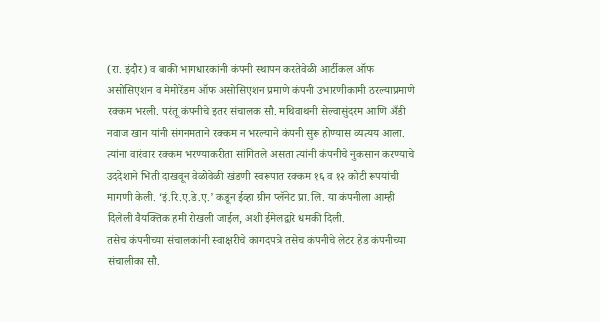(रा. इंदौर) व बाकी भागधारकांनी कंपनी स्थापन करतेवेळी आर्टीकल ऑफ असोसिएशन व मेमोरेंडम ऑफ असोसिएशन प्रमाणे कंपनी उभारणीकामी ठरल्याप्रमाणे रक्कम भरली. परंतू कंपनीचे इतर संचालक सौ. मथिवाथनी सेल्वासुंदरम आणि अँडी नवाज खान यांनी संगनमताने रक्कम न भरल्याने कंपनी सुरू होण्यास व्यत्यय आला. त्यांना वारंवार रक्कम भरण्याकरीता सांगितले असता त्यांनी कंपनीचे नुकसान करण्याचे उददेशाने भिती दाखवून वेळोवेळी खंडणी स्वरूपात रक्कम १६ व १२ कोटी रूपयांची मागणी केली. ‘इं.रि.ए.डे.ए.’ कडून ईव्हा ग्रीन प्लॅनेट प्रा.लि. या कंपनीला आम्ही दिलेली वैयक्तिक हमी रोखली जाईल, अशी ईमेलद्वारे धमकी दिली.
तसेच कंपनीच्या संचालकांनी स्वाक्षरीचे कागदपत्रे तसेच कंपनीचे लेटर हेड कंपनीच्या संचालीका सौ.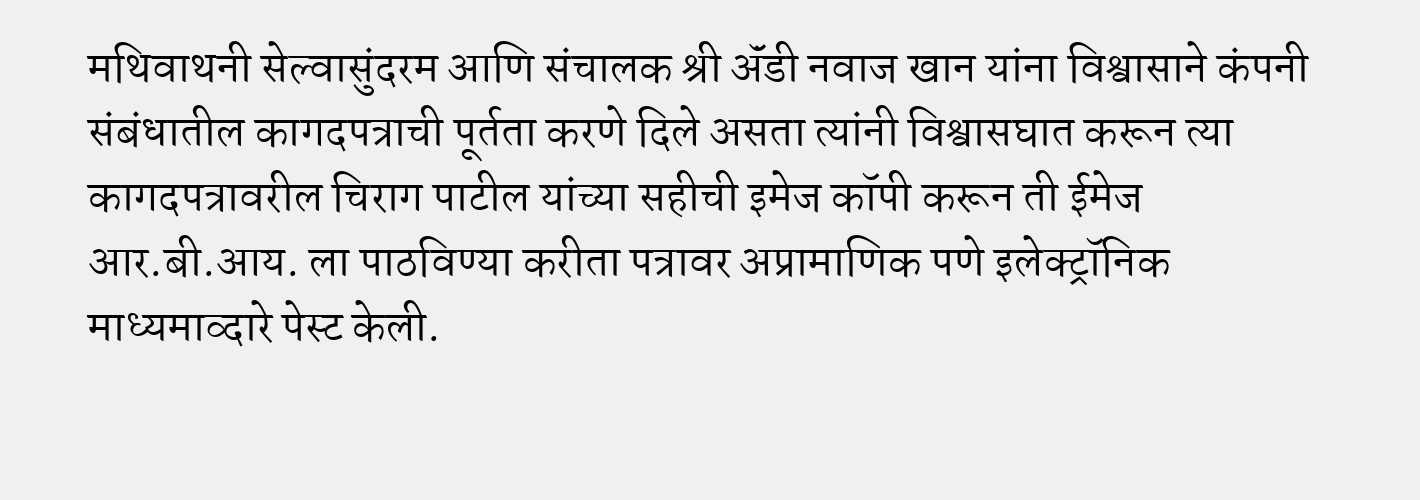मथिवाथनी सेल्वासुंदरम आणि संचालक श्री ॲंडी नवाज खान यांना विश्वासाने कंपनी संबंधातील कागदपत्राची पूर्तता करणे दिले असता त्यांनी विश्वासघात करून त्या कागदपत्रावरील चिराग पाटील यांच्या सहीची इमेज कॉपी करून ती ईमेज आर.बी.आय. ला पाठविण्या करीता पत्रावर अप्रामाणिक पणे इलेक्ट्रॉनिक माध्यमाव्दारे पेस्ट केली.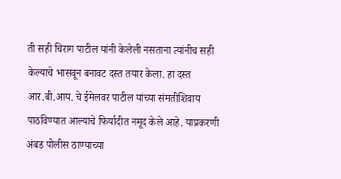ती सही चिराग पाटील यांनी केलेली नसताना त्यांनीच सही केल्याचे भासवून बनावट दस्त तयार केला. हा दस्त आर.बी.आय. चे ईमेलवर पाटील यांच्या संमतीशिवाय पाठविण्यात आल्याचे फिर्यादीत नमूद केले आहे. याप्रकरणी अंबड पोलीस ठाण्याच्या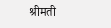श्रीमती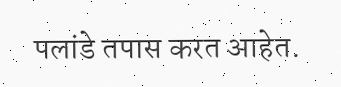पलांडे तपास करत आहेत.